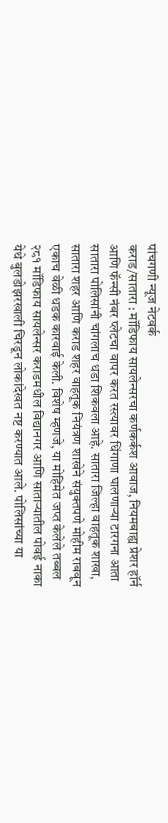पांचगणी न्यूज नेटवर्क
कराड/सातारा : मॉडिफाय सायलेन्सरचा कर्णकर्कश आवाज, नियमबाह्य प्रेशर हॉर्न आणि फॅन्सी नंबर प्लेटचा वापर करत रस्त्यावर धिंगाणा घालणाऱ्या टारगना आता सातारा पोलिसांनी चांगलाच धडा शिकवला आहे. सातारा जिल्हा वाहतूक शाखा, सातारा शहर आणि कराड शहर वाहतूक नियंत्रण शाखेने संयुक्तपणे मोहीम राबवून एकाच वेळी धडक कारवाई केली. विशेष म्हणजे, या मोहिमेत जप्त केलेले तब्बल २८१ मॉडिफाय सायलेन्सर कराडमधील विद्यानगर आणि साताऱ्यातील पोवई नाका येथे बुलडोझरखाली चिरडून लोकांदेखत नष्ट करण्यात आले. पोलिसांच्या या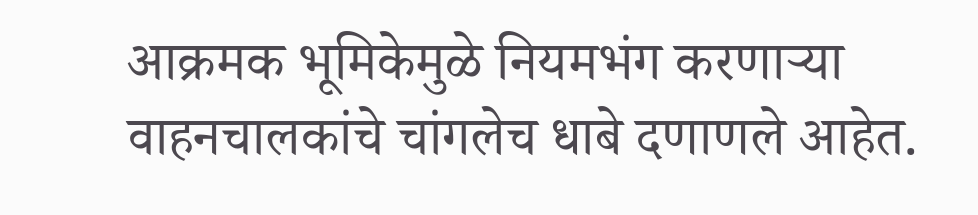आक्रमक भूमिकेमुळे नियमभंग करणाऱ्या वाहनचालकांचे चांगलेच धाबे दणाणले आहेत.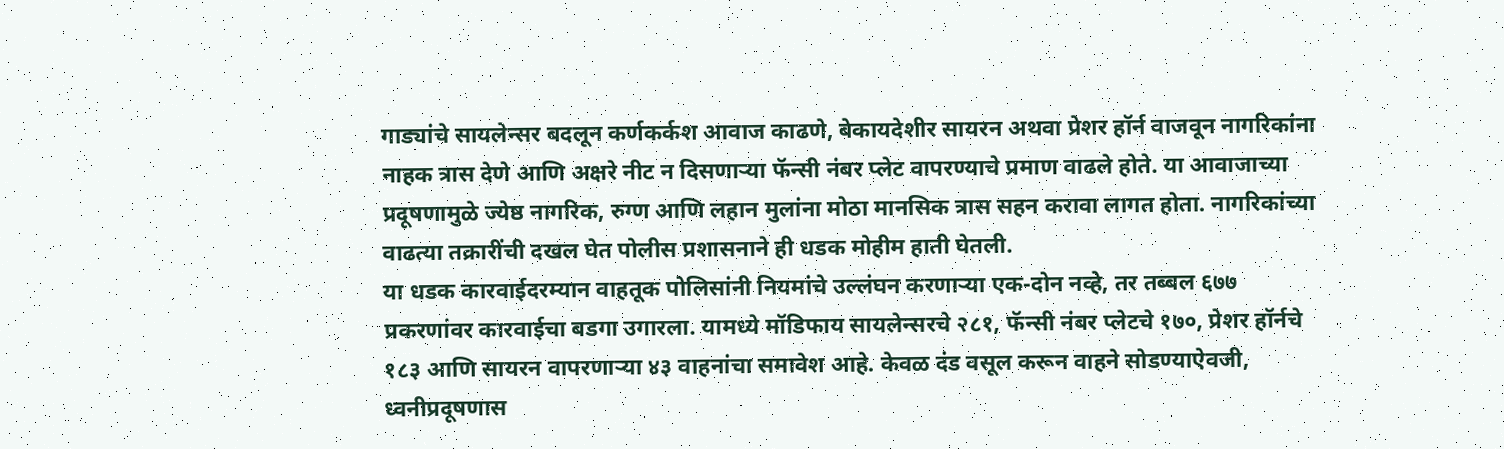गाड्यांचे सायलेन्सर बदलून कर्णकर्कश आवाज काढणे, बेकायदेशीर सायरन अथवा प्रेशर हॉर्न वाजवून नागरिकांना नाहक त्रास देणे आणि अक्षरे नीट न दिसणाऱ्या फॅन्सी नंबर प्लेट वापरण्याचे प्रमाण वाढले होते. या आवाजाच्या प्रदूषणामुळे ज्येष्ठ नागरिक, रुग्ण आणि लहान मुलांना मोठा मानसिक त्रास सहन करावा लागत होता. नागरिकांच्या वाढत्या तक्रारींची दखल घेत पोलीस प्रशासनाने ही धडक मोहीम हाती घेतली.
या धडक कारवाईदरम्यान वाहतूक पोलिसांनी नियमांचे उल्लंघन करणाऱ्या एक-दोन नव्हे, तर तब्बल ६७७ प्रकरणांवर कारवाईचा बडगा उगारला. यामध्ये मॉडिफाय सायलेन्सरचे २८१, फॅन्सी नंबर प्लेटचे १७०, प्रेशर हॉर्नचे १८३ आणि सायरन वापरणाऱ्या ४३ वाहनांचा समावेश आहे. केवळ दंड वसूल करून वाहने सोडण्याऐवजी, ध्वनीप्रदूषणास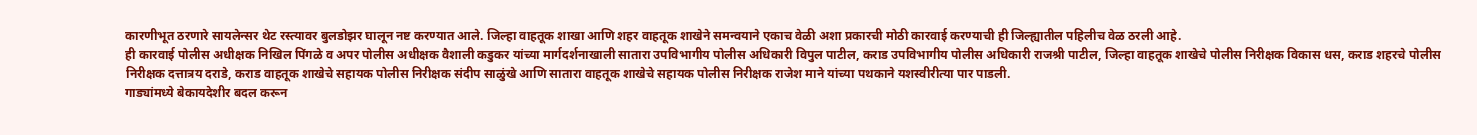कारणीभूत ठरणारे सायलेन्सर थेट रस्त्यावर बुलडोझर घालून नष्ट करण्यात आले. जिल्हा वाहतूक शाखा आणि शहर वाहतूक शाखेने समन्वयाने एकाच वेळी अशा प्रकारची मोठी कारवाई करण्याची ही जिल्ह्यातील पहिलीच वेळ ठरली आहे.
ही कारवाई पोलीस अधीक्षक निखिल पिंगळे व अपर पोलीस अधीक्षक वैशाली कडुकर यांच्या मार्गदर्शनाखाली सातारा उपविभागीय पोलीस अधिकारी विपुल पाटील, कराड उपविभागीय पोलीस अधिकारी राजश्री पाटील, जिल्हा वाहतूक शाखेचे पोलीस निरीक्षक विकास धस, कराड शहरचे पोलीस निरीक्षक दत्तात्रय दराडे, कराड वाहतूक शाखेचे सहायक पोलीस निरीक्षक संदीप साळुंखे आणि सातारा वाहतूक शाखेचे सहायक पोलीस निरीक्षक राजेश माने यांच्या पथकाने यशस्वीरीत्या पार पाडली.
गाड्यांमध्ये बेकायदेशीर बदल करून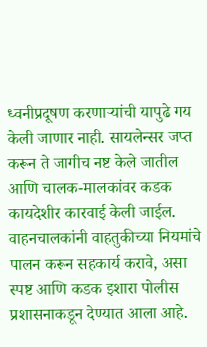ध्वनीप्रदूषण करणाऱ्यांची यापुढे गय केली जाणार नाही. सायलेन्सर जप्त करून ते जागीच नष्ट केले जातील आणि चालक-मालकांवर कडक कायदेशीर कारवाई केली जाईल. वाहनचालकांनी वाहतुकीच्या नियमांचे पालन करून सहकार्य करावे, असा स्पष्ट आणि कडक इशारा पोलीस प्रशासनाकडून देण्यात आला आहे.